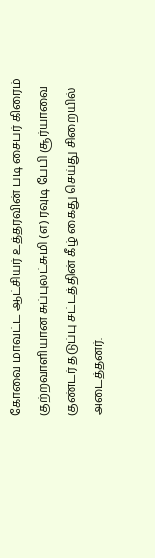கோவை மாவட்ட ஆட்சியர் உத்தரவின் படி சைபர் கிரைம் குற்றவாளியான சுப்புலட்சுமி (எ) ரவுடி பேபி சூர்யாவை குண்டர் தடுப்பு சட்டத்தின் கீழ் கைது செய்து சிறையில் அடைத்தனர்.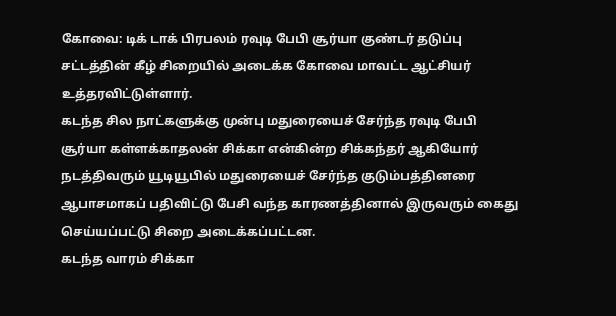கோவை: டிக் டாக் பிரபலம் ரவுடி பேபி சூர்யா குண்டர் தடுப்பு சட்டத்தின் கீழ் சிறையில் அடைக்க கோவை மாவட்ட ஆட்சியர் உத்தரவிட்டுள்ளார்.
கடந்த சில நாட்களுக்கு முன்பு மதுரையைச் சேர்ந்த ரவுடி பேபி சூர்யா கள்ளக்காதலன் சிக்கா என்கின்ற சிக்கந்தர் ஆகியோர் நடத்திவரும் யூடியூபில் மதுரையைச் சேர்ந்த குடும்பத்தினரை ஆபாசமாகப் பதிவிட்டு பேசி வந்த காரணத்தினால் இருவரும் கைது செய்யப்பட்டு சிறை அடைக்கப்பட்டன.
கடந்த வாரம் சிக்கா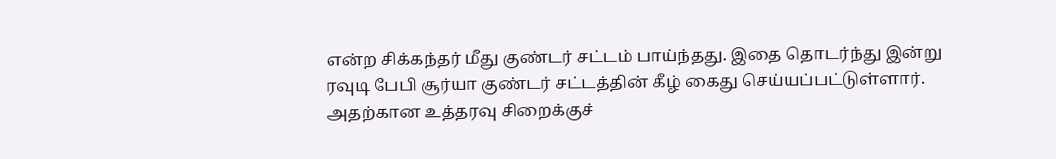என்ற சிக்கந்தர் மீது குண்டர் சட்டம் பாய்ந்தது. இதை தொடர்ந்து இன்று ரவுடி பேபி சூர்யா குண்டர் சட்டத்தின் கீழ் கைது செய்யப்பட்டுள்ளார். அதற்கான உத்தரவு சிறைக்குச்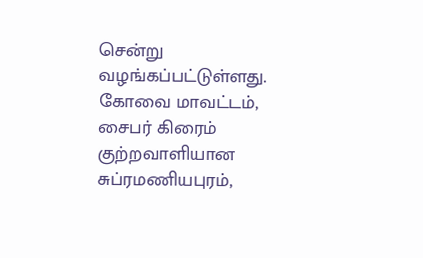சென்று வழங்கப்பட்டுள்ளது.
கோவை மாவட்டம், சைபர் கிரைம் குற்றவாளியான சுப்ரமணியபுரம்,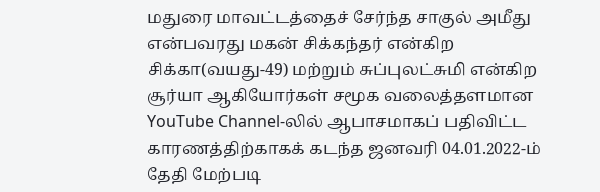மதுரை மாவட்டத்தைச் சேர்ந்த சாகுல் அமீது என்பவரது மகன் சிக்கந்தர் என்கிற சிக்கா(வயது-49) மற்றும் சுப்புலட்சுமி என்கிற சூர்யா ஆகியோர்கள் சமூக வலைத்தளமான YouTube Channel-லில் ஆபாசமாகப் பதிவிட்ட காரணத்திற்காகக் கடந்த ஜனவரி 04.01.2022-ம் தேதி மேற்படி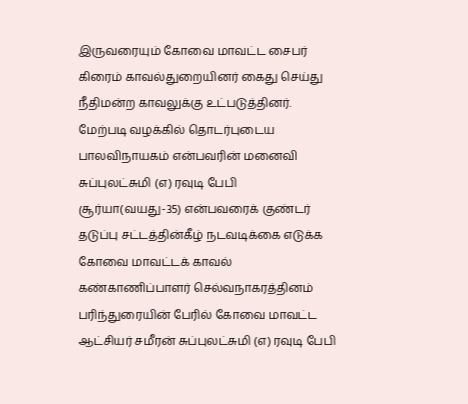இருவரையும் கோவை மாவட்ட சைபர் கிரைம் காவல்துறையினர் கைது செய்து நீதிமன்ற காவலுக்கு உட்படுத்தினர்.
மேற்படி வழக்கில் தொடர்புடைய பாலவிநாயகம் என்பவரின் மனைவி சுப்புலட்சுமி (எ) ரவுடி பேபி சூர்யா(வயது-35) என்பவரைக் குண்டர் தடுப்பு சட்டத்தின்கீழ் நடவடிக்கை எடுக்க கோவை மாவட்டக் காவல் கண்காணிப்பாளர் செல்வநாகரத்தினம் பரிந்துரையின் பேரில் கோவை மாவட்ட ஆட்சியர் சமீரன் சுப்புலட்சுமி (எ) ரவுடி பேபி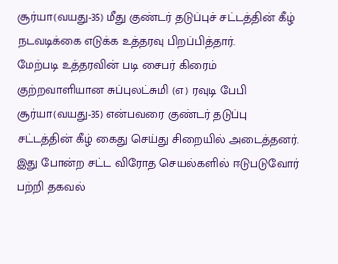சூர்யா(வயது-35) மீது குண்டர் தடுப்புச் சட்டத்தின் கீழ் நடவடிக்கை எடுக்க உத்தரவு பிறப்பித்தார்.
மேற்படி உத்தரவின் படி சைபர் கிரைம் குற்றவாளியான சுப்புலட்சுமி (எ) ரவுடி பேபி சூர்யா(வயது-35) என்பவரை குண்டர் தடுப்பு சட்டத்தின் கீழ் கைது செய்து சிறையில் அடைத்தனர்.
இது போன்ற சட்ட விரோத செயல்களில் ஈடுபடுவோர் பற்றி தகவல்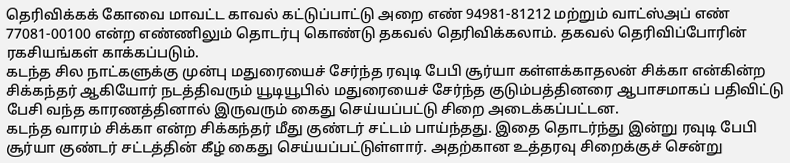தெரிவிக்கக் கோவை மாவட்ட காவல் கட்டுப்பாட்டு அறை எண் 94981-81212 மற்றும் வாட்ஸ்அப் எண் 77081-00100 என்ற எண்ணிலும் தொடர்பு கொண்டு தகவல் தெரிவிக்கலாம். தகவல் தெரிவிப்போரின் ரகசியங்கள் காக்கப்படும்.
கடந்த சில நாட்களுக்கு முன்பு மதுரையைச் சேர்ந்த ரவுடி பேபி சூர்யா கள்ளக்காதலன் சிக்கா என்கின்ற சிக்கந்தர் ஆகியோர் நடத்திவரும் யூடியூபில் மதுரையைச் சேர்ந்த குடும்பத்தினரை ஆபாசமாகப் பதிவிட்டு பேசி வந்த காரணத்தினால் இருவரும் கைது செய்யப்பட்டு சிறை அடைக்கப்பட்டன.
கடந்த வாரம் சிக்கா என்ற சிக்கந்தர் மீது குண்டர் சட்டம் பாய்ந்தது. இதை தொடர்ந்து இன்று ரவுடி பேபி சூர்யா குண்டர் சட்டத்தின் கீழ் கைது செய்யப்பட்டுள்ளார். அதற்கான உத்தரவு சிறைக்குச் சென்று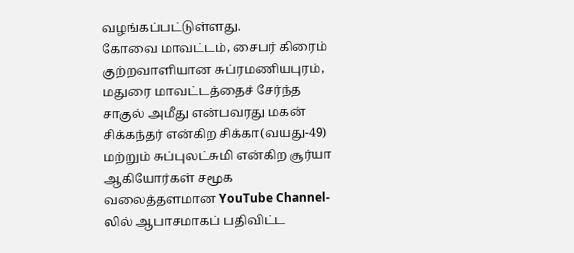வழங்கப்பட்டுள்ளது.
கோவை மாவட்டம், சைபர் கிரைம் குற்றவாளியான சுப்ரமணியபுரம், மதுரை மாவட்டத்தைச் சேர்ந்த சாகுல் அமீது என்பவரது மகன் சிக்கந்தர் என்கிற சிக்கா(வயது-49) மற்றும் சுப்புலட்சுமி என்கிற சூர்யா ஆகியோர்கள் சமூக வலைத்தளமான YouTube Channel-லில் ஆபாசமாகப் பதிவிட்ட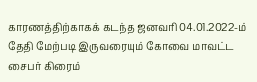காரணத்திற்காகக் கடந்த ஜனவரி 04.01.2022-ம் தேதி மேற்படி இருவரையும் கோவை மாவட்ட சைபர் கிரைம்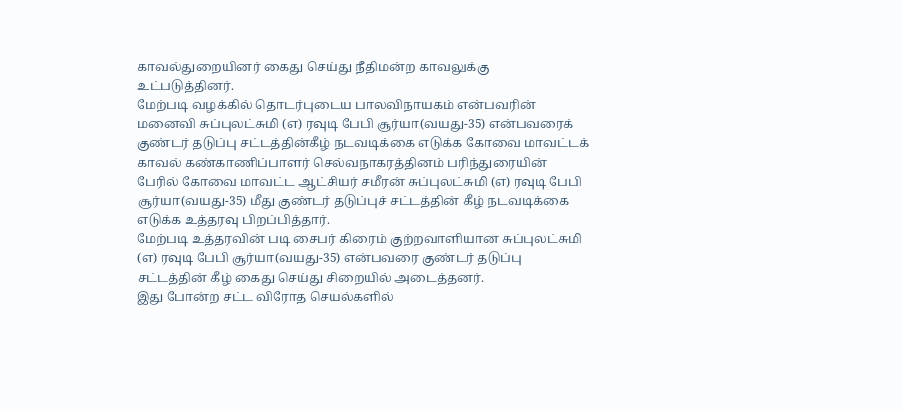காவல்துறையினர் கைது செய்து நீதிமன்ற காவலுக்கு உட்படுத்தினர்.
மேற்படி வழக்கில் தொடர்புடைய பாலவிநாயகம் என்பவரின் மனைவி சுப்புலட்சுமி (எ) ரவுடி பேபி சூர்யா(வயது-35) என்பவரைக் குண்டர் தடுப்பு சட்டத்தின்கீழ் நடவடிக்கை எடுக்க கோவை மாவட்டக் காவல் கண்காணிப்பாளர் செல்வநாகரத்தினம் பரிந்துரையின் பேரில் கோவை மாவட்ட ஆட்சியர் சமீரன் சுப்புலட்சுமி (எ) ரவுடி பேபி சூர்யா(வயது-35) மீது குண்டர் தடுப்புச் சட்டத்தின் கீழ் நடவடிக்கை எடுக்க உத்தரவு பிறப்பித்தார்.
மேற்படி உத்தரவின் படி சைபர் கிரைம் குற்றவாளியான சுப்புலட்சுமி (எ) ரவுடி பேபி சூர்யா(வயது-35) என்பவரை குண்டர் தடுப்பு சட்டத்தின் கீழ் கைது செய்து சிறையில் அடைத்தனர்.
இது போன்ற சட்ட விரோத செயல்களில்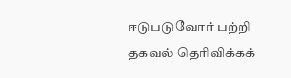ஈடுபடுவோர் பற்றி தகவல் தெரிவிக்கக்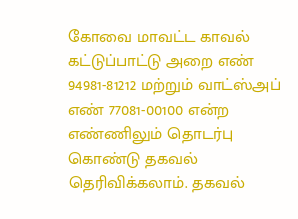கோவை மாவட்ட காவல் கட்டுப்பாட்டு அறை எண் 94981-81212 மற்றும் வாட்ஸ்அப் எண் 77081-00100 என்ற எண்ணிலும் தொடர்பு கொண்டு தகவல் தெரிவிக்கலாம். தகவல்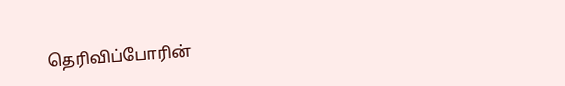தெரிவிப்போரின்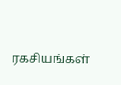ரகசியங்கள்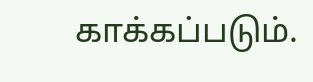காக்கப்படும்.